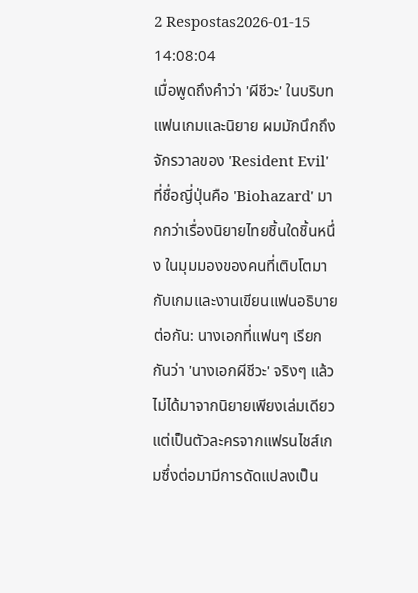2 Respostas2026-01-15 14:08:04
เมื่อพูดถึงคำว่า 'ผีชีวะ' ในบริบทแฟนเกมและนิยาย ผมมักนึกถึงจักรวาลของ 'Resident Evil' ที่ชื่อญี่ปุ่นคือ 'Biohazard' มากกว่าเรื่องนิยายไทยชิ้นใดชิ้นหนึ่ง ในมุมมองของคนที่เติบโตมากับเกมและงานเขียนแฟนอธิบายต่อกัน: นางเอกที่แฟนๆ เรียกกันว่า 'นางเอกผีชีวะ' จริงๆ แล้วไม่ได้มาจากนิยายเพียงเล่มเดียว แต่เป็นตัวละครจากแฟรนไชส์เกมซึ่งต่อมามีการดัดแปลงเป็น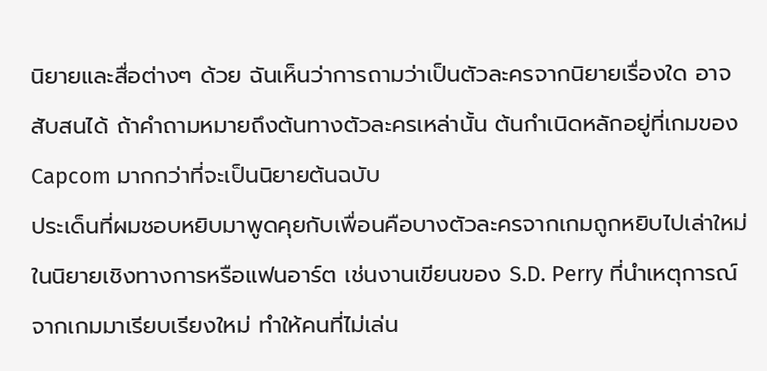นิยายและสื่อต่างๆ ด้วย ฉันเห็นว่าการถามว่าเป็นตัวละครจากนิยายเรื่องใด อาจสับสนได้ ถ้าคำถามหมายถึงต้นทางตัวละครเหล่านั้น ต้นกำเนิดหลักอยู่ที่เกมของ Capcom มากกว่าที่จะเป็นนิยายต้นฉบับ
ประเด็นที่ผมชอบหยิบมาพูดคุยกับเพื่อนคือบางตัวละครจากเกมถูกหยิบไปเล่าใหม่ในนิยายเชิงทางการหรือแฟนอาร์ต เช่นงานเขียนของ S.D. Perry ที่นำเหตุการณ์จากเกมมาเรียบเรียงใหม่ ทำให้คนที่ไม่เล่น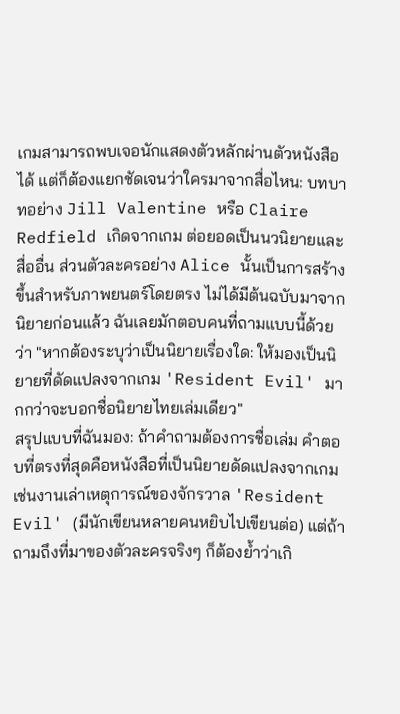เกมสามารถพบเจอนักแสดงตัวหลักผ่านตัวหนังสือได้ แต่ก็ต้องแยกชัดเจนว่าใครมาจากสื่อไหน: บทบาทอย่าง Jill Valentine หรือ Claire Redfield เกิดจากเกม ต่อยอดเป็นนวนิยายและสื่ออื่น ส่วนตัวละครอย่าง Alice นั้นเป็นการสร้างขึ้นสำหรับภาพยนตร์โดยตรง ไม่ได้มีต้นฉบับมาจากนิยายก่อนแล้ว ฉันเลยมักตอบคนที่ถามแบบนี้ด้วยว่า "หากต้องระบุว่าเป็นนิยายเรื่องใด: ให้มองเป็นนิยายที่ดัดแปลงจากเกม 'Resident Evil' มากกว่าจะบอกชื่อนิยายไทยเล่มเดียว"
สรุปแบบที่ฉันมอง: ถ้าคำถามต้องการชื่อเล่ม คำตอบที่ตรงที่สุดคือหนังสือที่เป็นนิยายดัดแปลงจากเกม เช่นงานเล่าเหตุการณ์ของจักรวาล 'Resident Evil' (มีนักเขียนหลายคนหยิบไปเขียนต่อ) แต่ถ้าถามถึงที่มาของตัวละครจริงๆ ก็ต้องย้ำว่าเกิ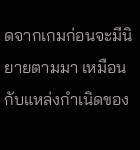ดจากเกมก่อนจะมีนิยายตามมา เหมือนกับแหล่งกำเนิดของ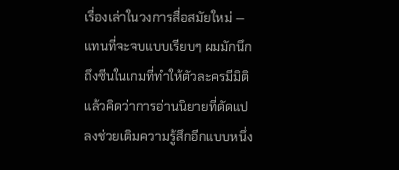เรื่องเล่าในวงการสื่อสมัยใหม่ — แทนที่จะจบแบบเรียบๆ ผมมักนึกถึงซีนในเกมที่ทำให้ตัวละครมีมิติ แล้วคิดว่าการอ่านนิยายที่ดัดแปลงช่วยเติมความรู้สึกอีกแบบหนึ่ง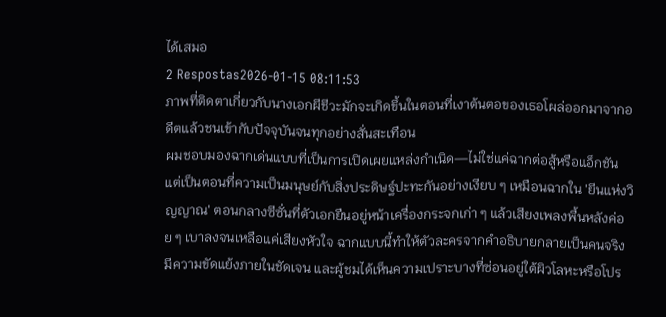ได้เสมอ
2 Respostas2026-01-15 08:11:53
ภาพที่ติดตาเกี่ยวกับนางเอกผีชีวะมักจะเกิดขึ้นในตอนที่เงาต้นตอของเธอโผล่ออกมาจากอดีตแล้วชนเข้ากับปัจจุบันจนทุกอย่างสั่นสะเทือน
ผมชอบมองฉากเด่นแบบที่เป็นการเปิดเผยแหล่งกำเนิด—ไม่ใช่แค่ฉากต่อสู้หรือแอ็กชัน แต่เป็นตอนที่ความเป็นมนุษย์กับสิ่งประดิษฐ์ปะทะกันอย่างเงียบ ๆ เหมือนฉากใน 'ยีนแห่งวิญญาณ' ตอนกลางซีซั่นที่ตัวเอกยืนอยู่หน้าเครื่องกระจกเก่า ๆ แล้วเสียงเพลงพื้นหลังค่อย ๆ เบาลงจนเหลือแค่เสียงหัวใจ ฉากแบบนี้ทำให้ตัวละครจากคำอธิบายกลายเป็นคนจริง มีความขัดแย้งภายในชัดเจน และผู้ชมได้เห็นความเปราะบางที่ซ่อนอยู่ใต้ผิวโลหะหรือโปร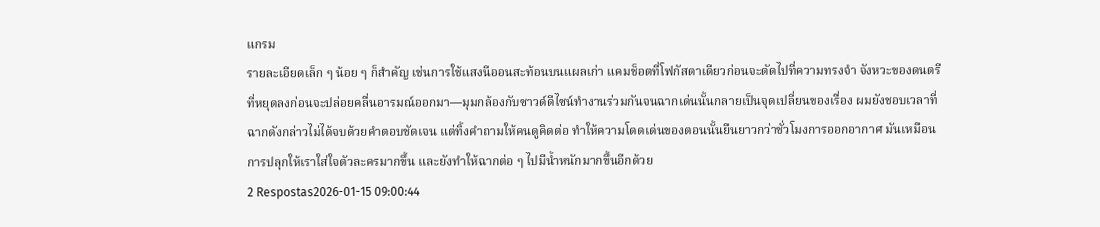แกรม
รายละเอียดเล็ก ๆ น้อย ๆ ก็สำคัญ เช่นการใช้แสงนีออนสะท้อนบนแผลเก่า แคมช็อตที่โฟกัสตาเดียวก่อนจะตัดไปที่ความทรงจำ จังหวะของดนตรีที่หยุดลงก่อนจะปล่อยคลื่นอารมณ์ออกมา—มุมกล้องกับซาวด์ดีไซน์ทำงานร่วมกันจนฉากเด่นนั้นกลายเป็นจุดเปลี่ยนของเรื่อง ผมยังชอบเวลาที่ฉากดังกล่าวไม่ได้จบด้วยคำตอบชัดเจน แต่ทิ้งคำถามให้คนดูคิดต่อ ทำให้ความโดดเด่นของตอนนั้นยืนยาวกว่าชั่วโมงการออกอากาศ มันเหมือนการปลุกให้เราใส่ใจตัวละครมากขึ้น และยังทำให้ฉากต่อ ๆ ไปมีน้ำหนักมากขึ้นอีกด้วย
2 Respostas2026-01-15 09:00:44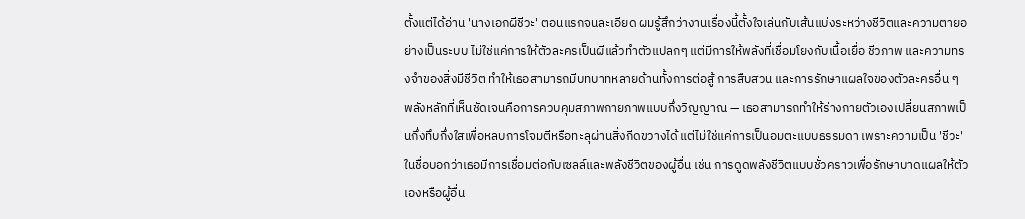ตั้งแต่ได้อ่าน 'นางเอกผีชีวะ' ตอนแรกจนละเอียด ผมรู้สึกว่างานเรื่องนี้ตั้งใจเล่นกับเส้นแบ่งระหว่างชีวิตและความตายอย่างเป็นระบบ ไม่ใช่แค่การให้ตัวละครเป็นผีแล้วทำตัวแปลกๆ แต่มีการให้พลังที่เชื่อมโยงกับเนื้อเยื่อ ชีวภาพ และความทรงจำของสิ่งมีชีวิต ทำให้เธอสามารถมีบทบาทหลายด้านทั้งการต่อสู้ การสืบสวน และการรักษาแผลใจของตัวละครอื่น ๆ
พลังหลักที่เห็นชัดเจนคือการควบคุมสภาพกายภาพแบบกึ่งวิญญาณ — เธอสามารถทำให้ร่างกายตัวเองเปลี่ยนสภาพเป็นกึ่งทึบกึ่งใสเพื่อหลบการโจมตีหรือทะลุผ่านสิ่งกีดขวางได้ แต่ไม่ใช่แค่การเป็นอมตะแบบธรรมดา เพราะความเป็น 'ชีวะ' ในชื่อบอกว่าเธอมีการเชื่อมต่อกับเซลล์และพลังชีวิตของผู้อื่น เช่น การดูดพลังชีวิตแบบชั่วคราวเพื่อรักษาบาดแผลให้ตัวเองหรือผู้อื่น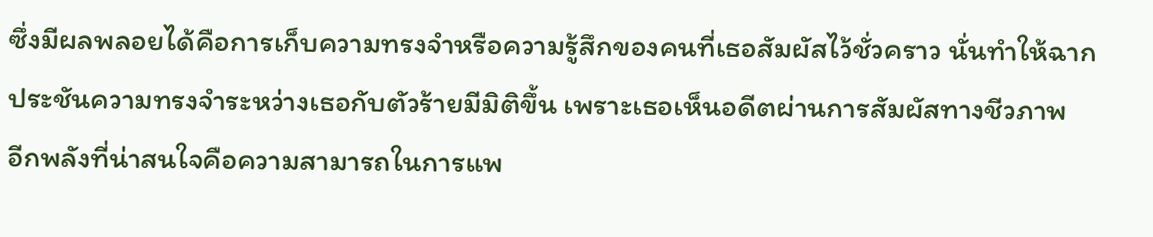ซึ่งมีผลพลอยได้คือการเก็บความทรงจำหรือความรู้สึกของคนที่เธอสัมผัสไว้ชั่วคราว นั่นทำให้ฉากประชันความทรงจำระหว่างเธอกับตัวร้ายมีมิติขึ้น เพราะเธอเห็นอดีตผ่านการสัมผัสทางชีวภาพ
อีกพลังที่น่าสนใจคือความสามารถในการแพ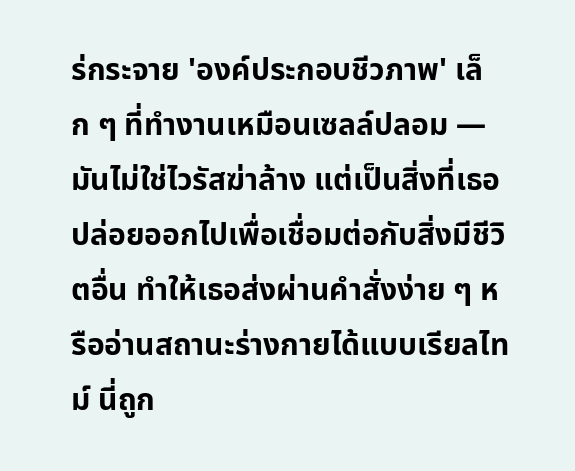ร่กระจาย 'องค์ประกอบชีวภาพ' เล็ก ๆ ที่ทำงานเหมือนเซลล์ปลอม — มันไม่ใช่ไวรัสฆ่าล้าง แต่เป็นสิ่งที่เธอปล่อยออกไปเพื่อเชื่อมต่อกับสิ่งมีชีวิตอื่น ทำให้เธอส่งผ่านคำสั่งง่าย ๆ หรืออ่านสถานะร่างกายได้แบบเรียลไทม์ นี่ถูก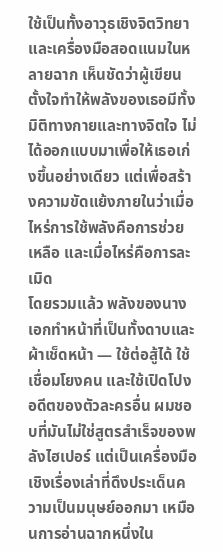ใช้เป็นทั้งอาวุธเชิงจิตวิทยาและเครื่องมือสอดแนมในหลายฉาก เห็นชัดว่าผู้เขียนตั้งใจทำให้พลังของเธอมีทั้งมิติทางกายและทางจิตใจ ไม่ได้ออกแบบมาเพื่อให้เธอเก่งขึ้นอย่างเดียว แต่เพื่อสร้างความขัดแย้งภายในว่าเมื่อไหร่การใช้พลังคือการช่วยเหลือ และเมื่อไหร่คือการละเมิด
โดยรวมแล้ว พลังของนางเอกทำหน้าที่เป็นทั้งดาบและผ้าเช็ดหน้า — ใช้ต่อสู้ได้ ใช้เชื่อมโยงคน และใช้เปิดโปงอดีตของตัวละครอื่น ผมชอบที่มันไม่ใช่สูตรสำเร็จของพลังไฮเปอร์ แต่เป็นเครื่องมือเชิงเรื่องเล่าที่ดึงประเด็นความเป็นมนุษย์ออกมา เหมือนการอ่านฉากหนึ่งใน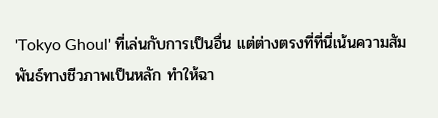'Tokyo Ghoul' ที่เล่นกับการเป็นอื่น แต่ต่างตรงที่ที่นี่เน้นความสัมพันธ์ทางชีวภาพเป็นหลัก ทำให้ฉา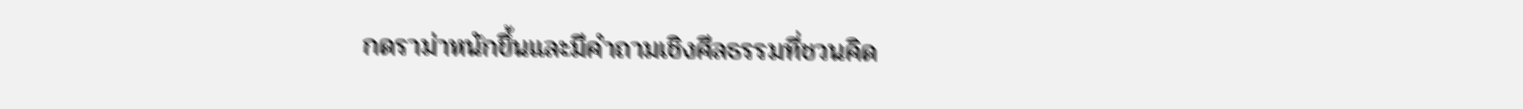กดราม่าหนักขึ้นและมีคำถามเชิงศีลธรรมที่ชวนคิด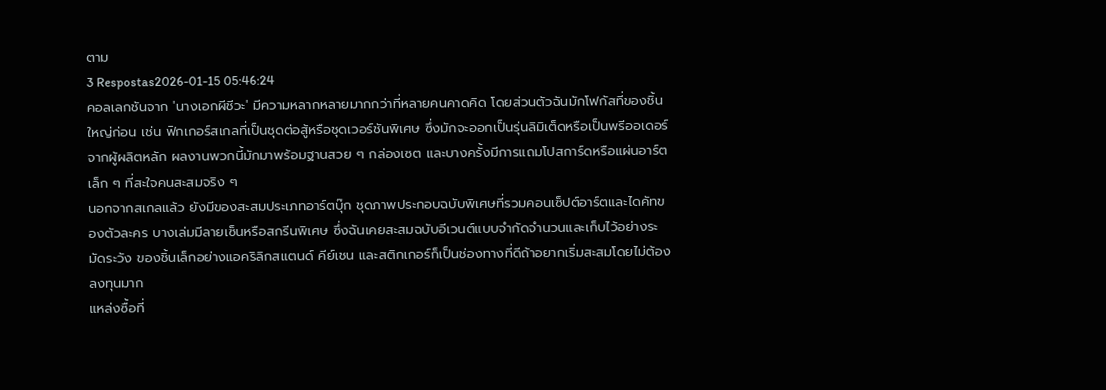ตาม
3 Respostas2026-01-15 05:46:24
คอลเลกชันจาก 'นางเอกผีชีวะ' มีความหลากหลายมากกว่าที่หลายคนคาดคิด โดยส่วนตัวฉันมักโฟกัสที่ของชิ้นใหญ่ก่อน เช่น ฟิกเกอร์สเกลที่เป็นชุดต่อสู้หรือชุดเวอร์ชันพิเศษ ซึ่งมักจะออกเป็นรุ่นลิมิเต็ดหรือเป็นพรีออเดอร์จากผู้ผลิตหลัก ผลงานพวกนี้มักมาพร้อมฐานสวย ๆ กล่องเซต และบางครั้งมีการแถมโปสการ์ดหรือแผ่นอาร์ตเล็ก ๆ ที่สะใจคนสะสมจริง ๆ
นอกจากสเกลแล้ว ยังมีของสะสมประเภทอาร์ตบุ๊ก ชุดภาพประกอบฉบับพิเศษที่รวมคอนเซ็ปต์อาร์ตและไดคัทของตัวละคร บางเล่มมีลายเซ็นหรือสกรีนพิเศษ ซึ่งฉันเคยสะสมฉบับอีเวนต์แบบจำกัดจำนวนและเก็บไว้อย่างระมัดระวัง ของชิ้นเล็กอย่างแอคริลิกสแตนด์ คีย์เชน และสติกเกอร์ก็เป็นช่องทางที่ดีถ้าอยากเริ่มสะสมโดยไม่ต้องลงทุนมาก
แหล่งซื้อที่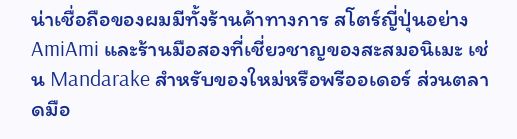น่าเชื่อถือของผมมีทั้งร้านค้าทางการ สโตร์ญี่ปุ่นอย่าง AmiAmi และร้านมือสองที่เชี่ยวชาญของสะสมอนิเมะ เช่น Mandarake สำหรับของใหม่หรือพรีออเดอร์ ส่วนตลาดมือ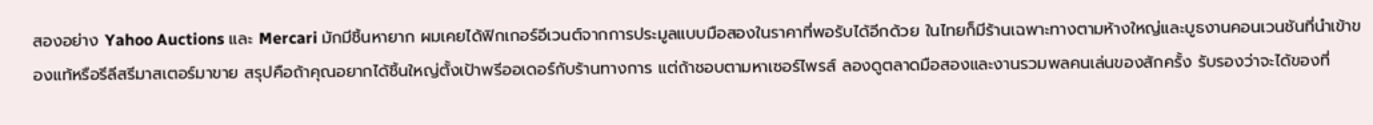สองอย่าง Yahoo Auctions และ Mercari มักมีชิ้นหายาก ผมเคยได้ฟิกเกอร์อีเวนต์จากการประมูลแบบมือสองในราคาที่พอรับได้อีกด้วย ในไทยก็มีร้านเฉพาะทางตามห้างใหญ่และบูธงานคอนเวนชันที่นำเข้าของแท้หรือรีลีสรีมาสเตอร์มาขาย สรุปคือถ้าคุณอยากได้ชิ้นใหญ่ตั้งเป้าพรีออเดอร์กับร้านทางการ แต่ถ้าชอบตามหาเซอร์ไพรส์ ลองดูตลาดมือสองและงานรวมพลคนเล่นของสักครั้ง รับรองว่าจะได้ของที่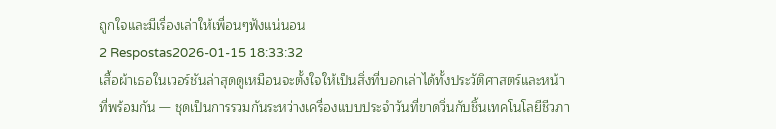ถูกใจและมีเรื่องเล่าให้เพื่อนๆฟังแน่นอน
2 Respostas2026-01-15 18:33:32
เสื้อผ้าเธอในเวอร์ชันล่าสุดดูเหมือนจะตั้งใจให้เป็นสิ่งที่บอกเล่าได้ทั้งประวัติศาสตร์และหน้าที่พร้อมกัน — ชุดเป็นการรวมกันระหว่างเครื่องแบบประจำวันที่ขาดวิ่นกับชิ้นเทคโนโลยีชีวภา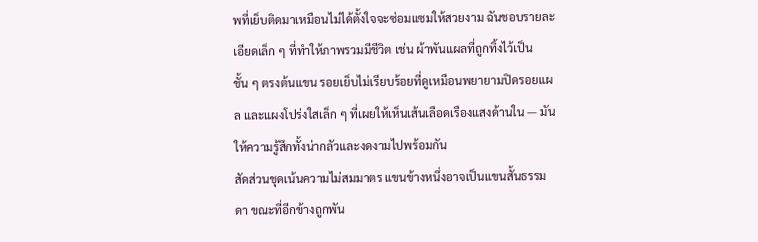พที่เย็บติดมาเหมือนไม่ได้ตั้งใจจะซ่อมแซมให้สวยงาม ฉันชอบรายละเอียดเล็ก ๆ ที่ทำให้ภาพรวมมีชีวิต เช่น ผ้าพันแผลที่ถูกทิ้งไว้เป็นชั้น ๆ ตรงต้นแขน รอยเย็บไม่เรียบร้อยที่ดูเหมือนพยายามปิดรอยแผล และแผงโปร่งใสเล็ก ๆ ที่เผยให้เห็นเส้นเลือดเรืองแสงด้านใน — มันให้ความรู้สึกทั้งน่ากลัวและงดงามไปพร้อมกัน
สัดส่วนชุดเน้นความไม่สมมาตร แขนข้างหนึ่งอาจเป็นแขนสั้นธรรมดา ขณะที่อีกข้างถูกพัน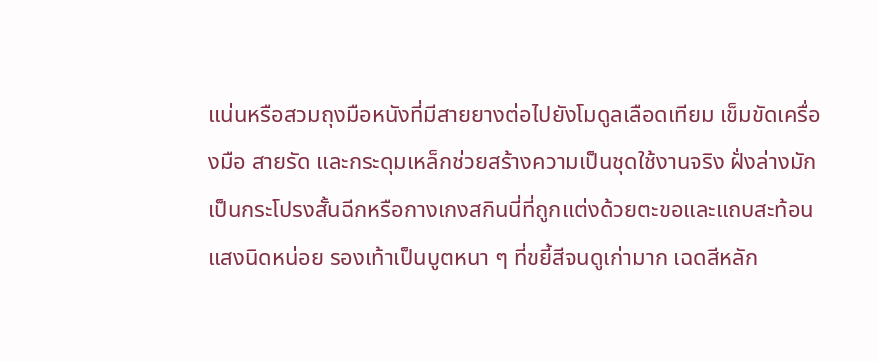แน่นหรือสวมถุงมือหนังที่มีสายยางต่อไปยังโมดูลเลือดเทียม เข็มขัดเครื่องมือ สายรัด และกระดุมเหล็กช่วยสร้างความเป็นชุดใช้งานจริง ฝั่งล่างมักเป็นกระโปรงสั้นฉีกหรือกางเกงสกินนี่ที่ถูกแต่งด้วยตะขอและแถบสะท้อนแสงนิดหน่อย รองเท้าเป็นบูตหนา ๆ ที่ขยี้สีจนดูเก่ามาก เฉดสีหลัก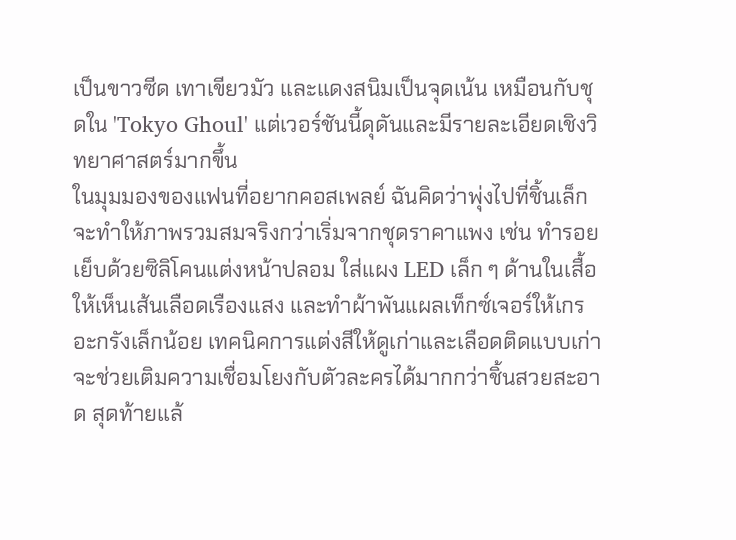เป็นขาวซีด เทาเขียวมัว และแดงสนิมเป็นจุดเน้น เหมือนกับชุดใน 'Tokyo Ghoul' แต่เวอร์ชันนี้ดุดันและมีรายละเอียดเชิงวิทยาศาสตร์มากขึ้น
ในมุมมองของแฟนที่อยากคอสเพลย์ ฉันคิดว่าพุ่งไปที่ชิ้นเล็กจะทำให้ภาพรวมสมจริงกว่าเริ่มจากชุดราคาแพง เช่น ทำรอยเย็บด้วยซิลิโคนแต่งหน้าปลอม ใส่แผง LED เล็ก ๆ ด้านในเสื้อให้เห็นเส้นเลือดเรืองแสง และทำผ้าพันแผลเท็กซ์เจอร์ให้เกรอะกรังเล็กน้อย เทคนิคการแต่งสีให้ดูเก่าและเลือดติดแบบเก่าจะช่วยเติมความเชื่อมโยงกับตัวละครได้มากกว่าชิ้นสวยสะอาด สุดท้ายแล้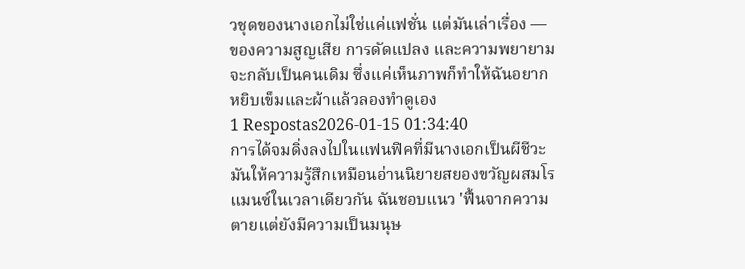วชุดของนางเอกไม่ใช่แค่แฟชั่น แต่มันเล่าเรื่อง — ของความสูญเสีย การดัดแปลง และความพยายามจะกลับเป็นคนเดิม ซึ่งแค่เห็นภาพก็ทำให้ฉันอยากหยิบเข็มและผ้าแล้วลองทำดูเอง
1 Respostas2026-01-15 01:34:40
การได้จมดิ่งลงไปในแฟนฟิคที่มีนางเอกเป็นผีชีวะมันให้ความรู้สึกเหมือนอ่านนิยายสยองขวัญผสมโรแมนซ์ในเวลาเดียวกัน ฉันชอบแนว 'ฟื้นจากความตายแต่ยังมีความเป็นมนุษ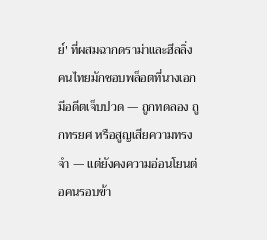ย์' ที่ผสมฉากดราม่าและฮีลลิ่ง คนไทยมักชอบพล็อตที่นางเอกมีอดีตเจ็บปวด — ถูกทดลอง ถูกทรยศ หรือสูญเสียความทรงจำ — แต่ยังคงความอ่อนโยนต่อคนรอบข้า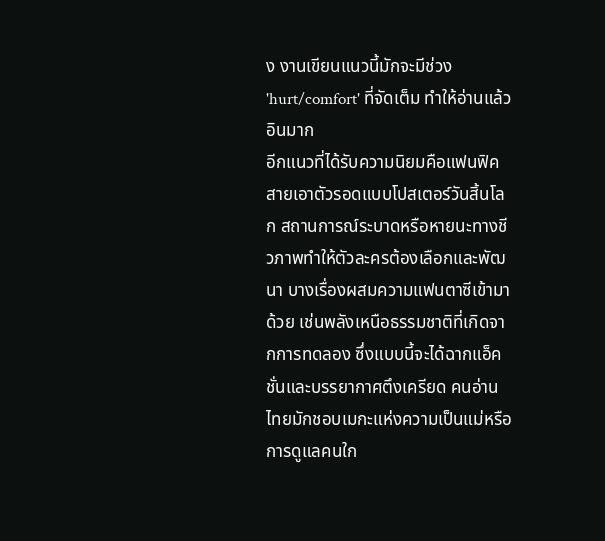ง งานเขียนแนวนี้มักจะมีช่วง 'hurt/comfort' ที่จัดเต็ม ทำให้อ่านแล้วอินมาก
อีกแนวที่ได้รับความนิยมคือแฟนฟิคสายเอาตัวรอดแบบโปสเตอร์วันสิ้นโลก สถานการณ์ระบาดหรือหายนะทางชีวภาพทำให้ตัวละครต้องเลือกและพัฒนา บางเรื่องผสมความแฟนตาซีเข้ามาด้วย เช่นพลังเหนือธรรมชาติที่เกิดจากการทดลอง ซึ่งแบบนี้จะได้ฉากแอ็คชั่นและบรรยากาศตึงเครียด คนอ่านไทยมักชอบเมกะแห่งความเป็นแม่หรือการดูแลคนใก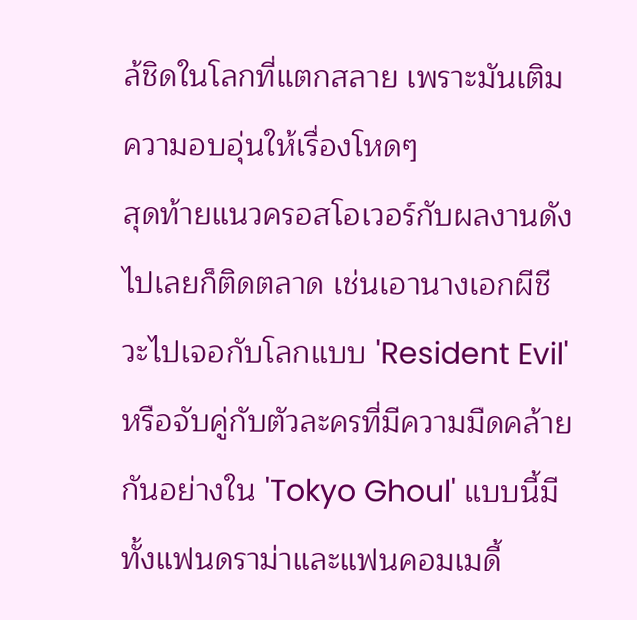ล้ชิดในโลกที่แตกสลาย เพราะมันเติมความอบอุ่นให้เรื่องโหดๆ
สุดท้ายแนวครอสโอเวอร์กับผลงานดังไปเลยก็ติดตลาด เช่นเอานางเอกผีชีวะไปเจอกับโลกแบบ 'Resident Evil' หรือจับคู่กับตัวละครที่มีความมืดคล้ายกันอย่างใน 'Tokyo Ghoul' แบบนี้มีทั้งแฟนดราม่าและแฟนคอมเมดี้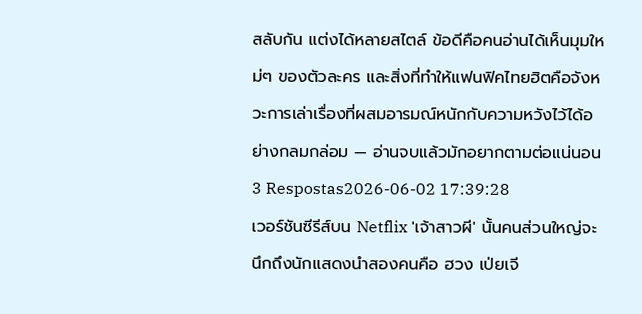สลับกัน แต่งได้หลายสไตล์ ข้อดีคือคนอ่านได้เห็นมุมใหม่ๆ ของตัวละคร และสิ่งที่ทำให้แฟนฟิคไทยฮิตคือจังหวะการเล่าเรื่องที่ผสมอารมณ์หนักกับความหวังไว้ได้อย่างกลมกล่อม — อ่านจบแล้วมักอยากตามต่อแน่นอน
3 Respostas2026-06-02 17:39:28
เวอร์ชันซีรีส์บน Netflix 'เจ้าสาวผี' นั้นคนส่วนใหญ่จะนึกถึงนักแสดงนำสองคนคือ ฮวง เป่ยเจี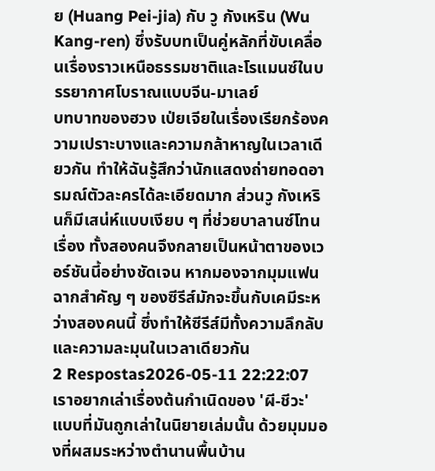ย (Huang Pei-jia) กับ วู กังเหริน (Wu Kang-ren) ซึ่งรับบทเป็นคู่หลักที่ขับเคลื่อนเรื่องราวเหนือธรรมชาติและโรแมนซ์ในบรรยากาศโบราณแบบจีน-มาเลย์
บทบาทของฮวง เป่ยเจียในเรื่องเรียกร้องความเปราะบางและความกล้าหาญในเวลาเดียวกัน ทำให้ฉันรู้สึกว่านักแสดงถ่ายทอดอารมณ์ตัวละครได้ละเอียดมาก ส่วนวู กังเหรินก็มีเสน่ห์แบบเงียบ ๆ ที่ช่วยบาลานซ์โทนเรื่อง ทั้งสองคนจึงกลายเป็นหน้าตาของเวอร์ชันนี้อย่างชัดเจน หากมองจากมุมแฟน ฉากสำคัญ ๆ ของซีรีส์มักจะขึ้นกับเคมีระหว่างสองคนนี้ ซึ่งทำให้ซีรีส์มีทั้งความลึกลับและความละมุนในเวลาเดียวกัน
2 Respostas2026-05-11 22:22:07
เราอยากเล่าเรื่องต้นกำเนิดของ 'ผี-ชีวะ' แบบที่มันถูกเล่าในนิยายเล่มนั้น ด้วยมุมมองที่ผสมระหว่างตำนานพื้นบ้าน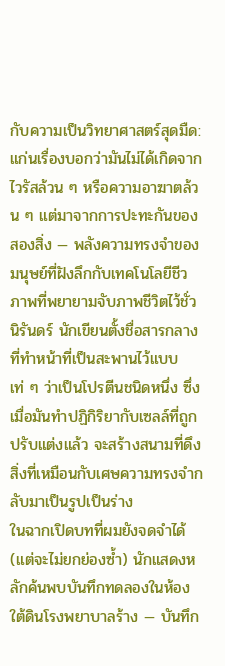กับความเป็นวิทยาศาสตร์สุดมืด: แก่นเรื่องบอกว่ามันไม่ได้เกิดจากไวรัสล้วน ๆ หรือความอาฆาตล้วน ๆ แต่มาจากการปะทะกันของสองสิ่ง — พลังความทรงจำของมนุษย์ที่ฝังลึกกับเทคโนโลยีชีวภาพที่พยายามจับภาพชีวิตไว้ชั่วนิรันดร์ นักเขียนตั้งชื่อสารกลางที่ทำหน้าที่เป็นสะพานไว้แบบเท่ ๆ ว่าเป็นโปรตีนชนิดหนึ่ง ซึ่งเมื่อมันทำปฏิกิริยากับเซลล์ที่ถูกปรับแต่งแล้ว จะสร้างสนามที่ดึงสิ่งที่เหมือนกับเศษความทรงจำกลับมาเป็นรูปเป็นร่าง
ในฉากเปิดบทที่ผมยังจดจำได้ (แต่จะไม่ยกย่องซ้ำ) นักแสดงหลักค้นพบบันทึกทดลองในห้องใต้ดินโรงพยาบาลร้าง — บันทึก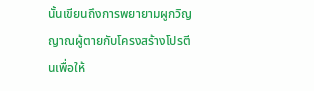นั้นเขียนถึงการพยายามผูกวิญญาณผู้ตายกับโครงสร้างโปรตีนเพื่อให้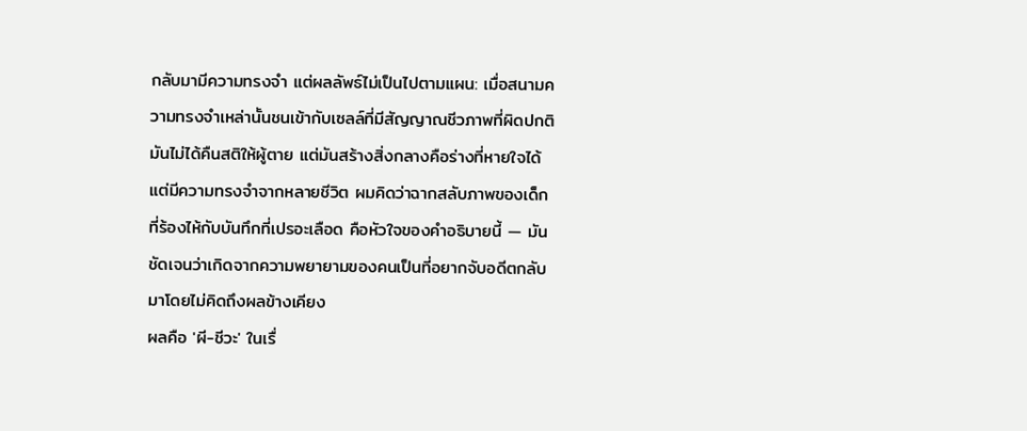กลับมามีความทรงจำ แต่ผลลัพธ์ไม่เป็นไปตามแผน: เมื่อสนามความทรงจำเหล่านั้นชนเข้ากับเซลล์ที่มีสัญญาณชีวภาพที่ผิดปกติ มันไม่ได้คืนสติให้ผู้ตาย แต่มันสร้างสิ่งกลางคือร่างที่หายใจได้แต่มีความทรงจำจากหลายชีวิต ผมคิดว่าฉากสลับภาพของเด็กที่ร้องไห้กับบันทึกที่เปรอะเลือด คือหัวใจของคำอธิบายนี้ — มันชัดเจนว่าเกิดจากความพยายามของคนเป็นที่อยากจับอดีตกลับมาโดยไม่คิดถึงผลข้างเคียง
ผลคือ 'ผี-ชีวะ' ในเรื่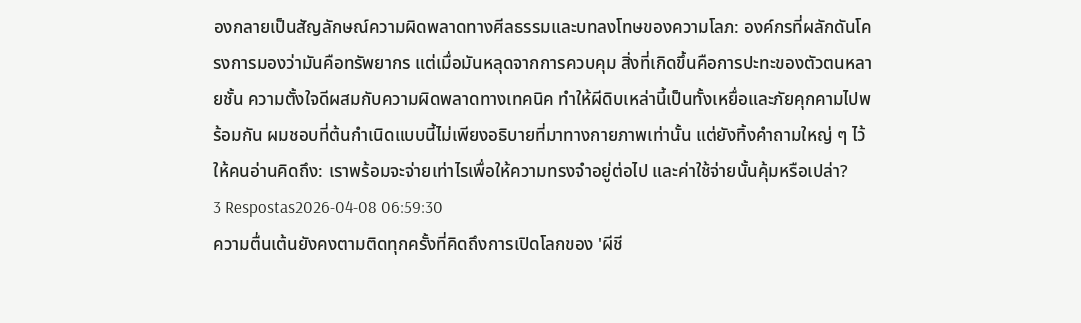องกลายเป็นสัญลักษณ์ความผิดพลาดทางศีลธรรมและบทลงโทษของความโลภ: องค์กรที่ผลักดันโครงการมองว่ามันคือทรัพยากร แต่เมื่อมันหลุดจากการควบคุม สิ่งที่เกิดขึ้นคือการปะทะของตัวตนหลายชั้น ความตั้งใจดีผสมกับความผิดพลาดทางเทคนิค ทำให้ผีดิบเหล่านี้เป็นทั้งเหยื่อและภัยคุกคามไปพร้อมกัน ผมชอบที่ต้นกำเนิดแบบนี้ไม่เพียงอธิบายที่มาทางกายภาพเท่านั้น แต่ยังทิ้งคำถามใหญ่ ๆ ไว้ให้คนอ่านคิดถึง: เราพร้อมจะจ่ายเท่าไรเพื่อให้ความทรงจำอยู่ต่อไป และค่าใช้จ่ายนั้นคุ้มหรือเปล่า?
3 Respostas2026-04-08 06:59:30
ความตื่นเต้นยังคงตามติดทุกครั้งที่คิดถึงการเปิดโลกของ 'ผีชี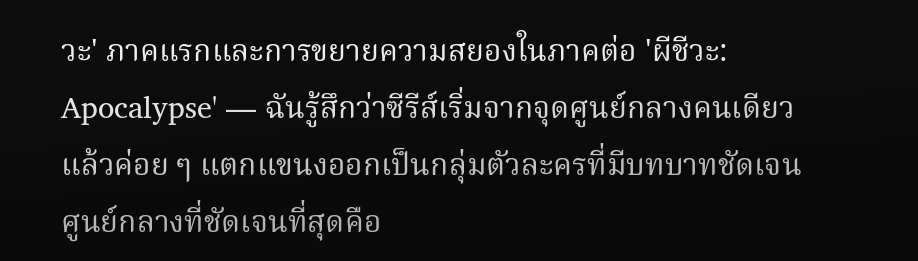วะ' ภาคแรกและการขยายความสยองในภาคต่อ 'ผีชีวะ: Apocalypse' — ฉันรู้สึกว่าซีรีส์เริ่มจากจุดศูนย์กลางคนเดียวแล้วค่อย ๆ แตกแขนงออกเป็นกลุ่มตัวละครที่มีบทบาทชัดเจน
ศูนย์กลางที่ชัดเจนที่สุดคือ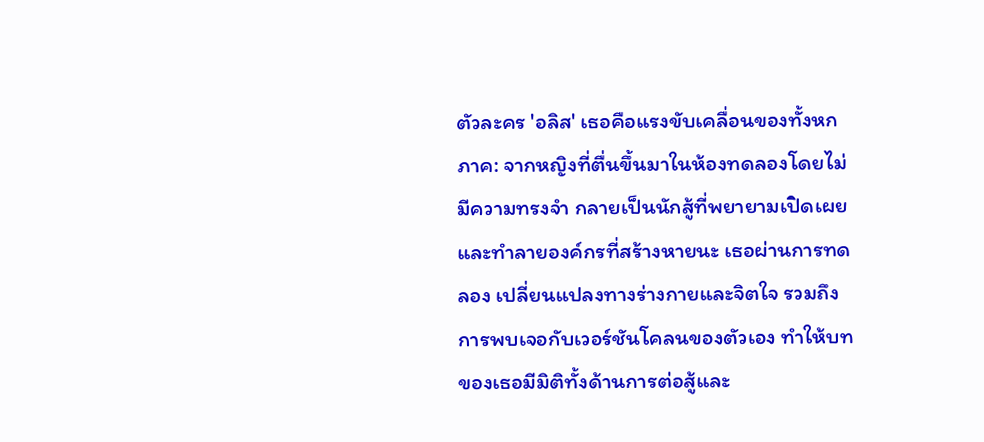ตัวละคร 'อลิส' เธอคือแรงขับเคลื่อนของทั้งหกภาค: จากหญิงที่ตื่นขึ้นมาในห้องทดลองโดยไม่มีความทรงจำ กลายเป็นนักสู้ที่พยายามเปิดเผยและทำลายองค์กรที่สร้างหายนะ เธอผ่านการทดลอง เปลี่ยนแปลงทางร่างกายและจิตใจ รวมถึงการพบเจอกับเวอร์ชันโคลนของตัวเอง ทำให้บทของเธอมีมิติทั้งด้านการต่อสู้และ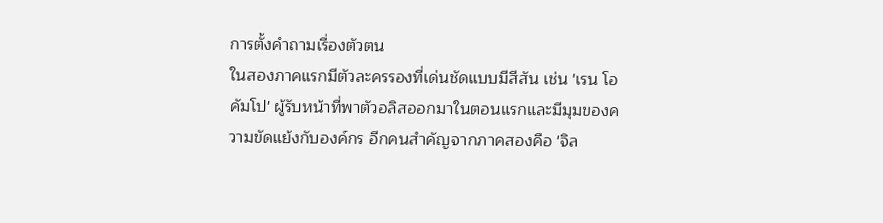การตั้งคำถามเรื่องตัวตน
ในสองภาคแรกมีตัวละครรองที่เด่นชัดแบบมีสีสัน เช่น 'เรน โอคัมโป' ผู้รับหน้าที่พาตัวอลิสออกมาในตอนแรกและมีมุมของความขัดแย้งกับองค์กร อีกคนสำคัญจากภาคสองคือ 'จิล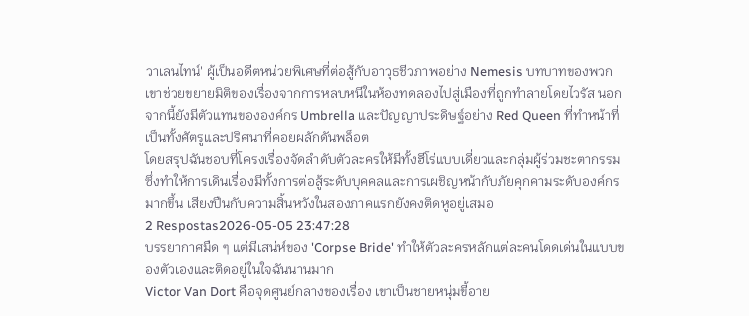วาเลนไทน์' ผู้เป็นอดีตหน่วยพิเศษที่ต่อสู้กับอาวุธชีวภาพอย่าง Nemesis บทบาทของพวกเขาช่วยขยายมิติของเรื่องจากการหลบหนีในห้องทดลองไปสู่เมืองที่ถูกทำลายโดยไวรัส นอกจากนี้ยังมีตัวแทนขององค์กร Umbrella และปัญญาประดิษฐ์อย่าง Red Queen ที่ทำหน้าที่เป็นทั้งศัตรูและปริศนาที่คอยผลักดันพล็อต
โดยสรุปฉันชอบที่โครงเรื่องจัดลำดับตัวละครให้มีทั้งฮีโร่แบบเดี่ยวและกลุ่มผู้ร่วมชะตากรรม ซึ่งทำให้การเดินเรื่องมีทั้งการต่อสู้ระดับบุคคลและการเผชิญหน้ากับภัยคุกคามระดับองค์กรมากขึ้น เสียงปืนกับความสิ้นหวังในสองภาคแรกยังคงติดหูอยู่เสมอ
2 Respostas2026-05-05 23:47:28
บรรยากาศมืด ๆ แต่มีเสน่ห์ของ 'Corpse Bride' ทำให้ตัวละครหลักแต่ละคนโดดเด่นในแบบของตัวเองและติดอยู่ในใจฉันนานมาก
Victor Van Dort คือจุดศูนย์กลางของเรื่อง เขาเป็นชายหนุ่มขี้อาย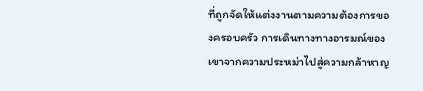ที่ถูกจัดให้แต่งงานตามความต้องการของครอบครัว การเดินทางทางอารมณ์ของเขาจากความประหม่าไปสู่ความกล้าหาญ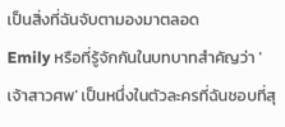เป็นสิ่งที่ฉันจับตามองมาตลอด
Emily หรือที่รู้จักกันในบทบาทสำคัญว่า 'เจ้าสาวศพ' เป็นหนึ่งในตัวละครที่ฉันชอบที่สุ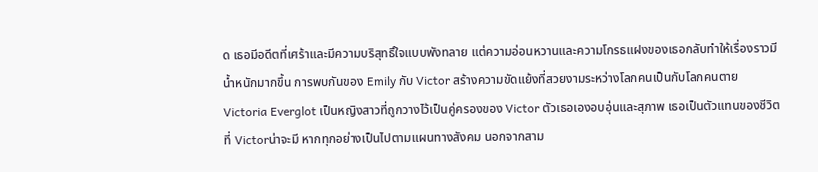ด เธอมีอดีตที่เศร้าและมีความบริสุทธิ์ใจแบบพังทลาย แต่ความอ่อนหวานและความโกรธแฝงของเธอกลับทำให้เรื่องราวมีน้ำหนักมากขึ้น การพบกันของ Emily กับ Victor สร้างความขัดแย้งที่สวยงามระหว่างโลกคนเป็นกับโลกคนตาย
Victoria Everglot เป็นหญิงสาวที่ถูกวางไว้เป็นคู่ครองของ Victor ตัวเธอเองอบอุ่นและสุภาพ เธอเป็นตัวแทนของชีวิตที่ Victorน่าจะมี หากทุกอย่างเป็นไปตามแผนทางสังคม นอกจากสาม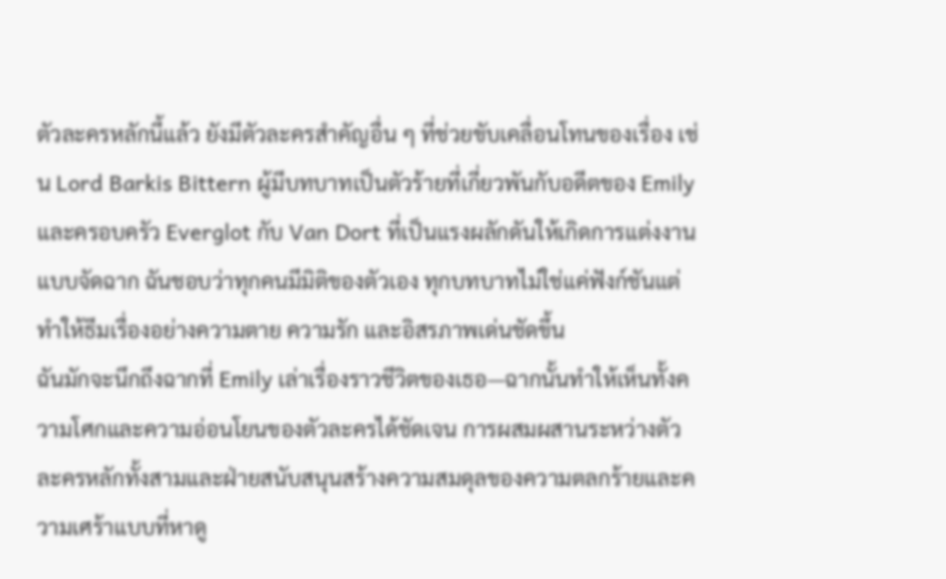ตัวละครหลักนี้แล้ว ยังมีตัวละครสำคัญอื่น ๆ ที่ช่วยขับเคลื่อนโทนของเรื่อง เช่น Lord Barkis Bittern ผู้มีบทบาทเป็นตัวร้ายที่เกี่ยวพันกับอดีตของ Emily และครอบครัว Everglot กับ Van Dort ที่เป็นแรงผลักดันให้เกิดการแต่งงานแบบจัดฉาก ฉันชอบว่าทุกคนมีมิติของตัวเอง ทุกบทบาทไม่ใช่แค่ฟังก์ชันแต่ทำให้ธีมเรื่องอย่างความตาย ความรัก และอิสรภาพเด่นชัดขึ้น
ฉันมักจะนึกถึงฉากที่ Emily เล่าเรื่องราวชีวิตของเธอ—ฉากนั้นทำให้เห็นทั้งความโศกและความอ่อนโยนของตัวละครได้ชัดเจน การผสมผสานระหว่างตัวละครหลักทั้งสามและฝ่ายสนับสนุนสร้างความสมดุลของความตลกร้ายและความเศร้าแบบที่หาดู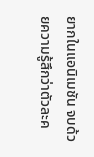ยากในแอนิเมชัน จบด้วยความรู้สึกว่าตัวละค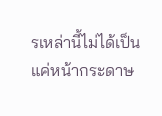รเหล่านี้ไม่ได้เป็นแค่หน้ากระดาษ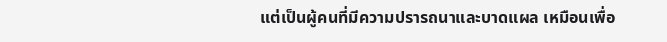แต่เป็นผู้คนที่มีความปรารถนาและบาดแผล เหมือนเพื่อ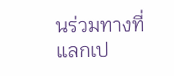นร่วมทางที่แลกเป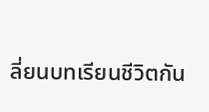ลี่ยนบทเรียนชีวิตกัน